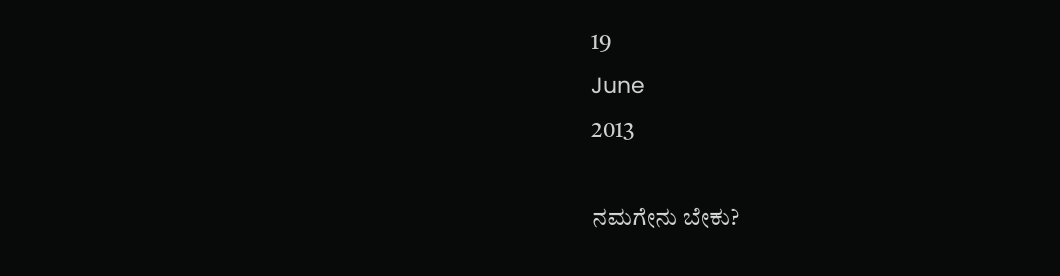19
June
2013

ನಮಗೇನು ಬೇಕು?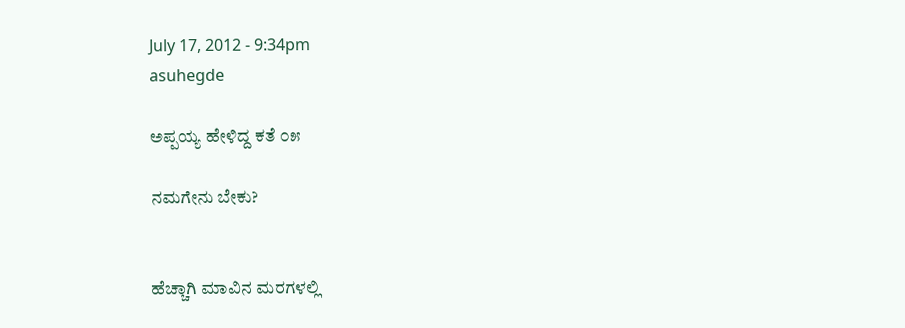July 17, 2012 - 9:34pm
asuhegde

ಅಪ್ಪಯ್ಯ ಹೇಳಿದ್ದ ಕತೆ ೦೫

ನಮಗೇನು ಬೇಕು?


ಹೆಚ್ಚಾಗಿ ಮಾವಿನ ಮರಗಳಲ್ಲಿ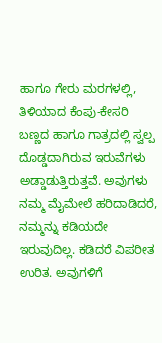ಹಾಗೂ ಗೇರು ಮರಗಳಲ್ಲಿ, ತಿಳಿಯಾದ ಕೆಂಪು-ಕೇಸರಿ ಬಣ್ಣದ ಹಾಗೂ ಗಾತ್ರದಲ್ಲಿ ಸ್ವಲ್ಪ ದೊಡ್ಡದಾಗಿರುವ ಇರುವೆಗಳು ಅಡ್ಡಾಡುತ್ತಿರುತ್ತವೆ. ಅವುಗಳು ನಮ್ಮ ಮೈಮೇಲೆ ಹರಿದಾಡಿದರೆ, ನಮ್ಮನ್ನು ಕಡಿಯದೇ ಇರುವುದಿಲ್ಲ. ಕಡಿದರೆ ವಿಪರೀತ ಉರಿತ. ಅವುಗಳಿಗೆ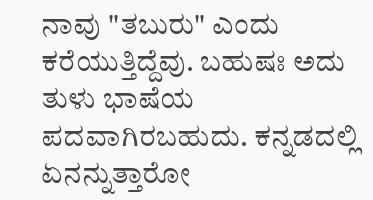ನಾವು "ತಬುರು" ಎಂದು ಕರೆಯುತ್ತಿದ್ದೆವು. ಬಹುಷಃ ಅದು ತುಳು ಭಾಷೆಯ ಪದವಾಗಿರಬಹುದು. ಕನ್ನಡದಲ್ಲಿ ಏನನ್ನುತ್ತಾರೋ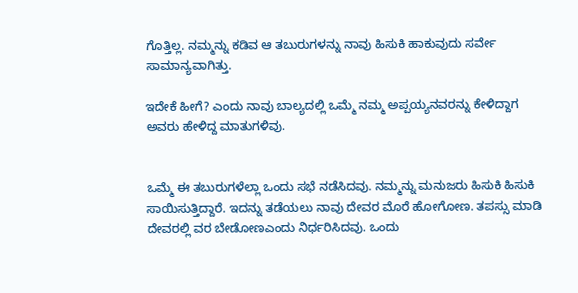ಗೊತ್ತಿಲ್ಲ. ನಮ್ಮನ್ನು ಕಡಿವ ಆ ತಬುರುಗಳನ್ನು ನಾವು ಹಿಸುಕಿ ಹಾಕುವುದು ಸರ್ವೇ ಸಾಮಾನ್ಯವಾಗಿತ್ತು.

ಇದೇಕೆ ಹೀಗೆ? ಎಂದು ನಾವು ಬಾಲ್ಯದಲ್ಲಿ ಒಮ್ಮೆ ನಮ್ಮ ಅಪ್ಪಯ್ಯನವರನ್ನು ಕೇಳಿದ್ದಾಗ ಅವರು ಹೇಳಿದ್ದ ಮಾತುಗಳಿವು.


ಒಮ್ಮೆ ಈ ತಬುರುಗಳೆಲ್ಲಾ ಒಂದು ಸಭೆ ನಡೆಸಿದವು. ನಮ್ಮನ್ನು ಮನುಜರು ಹಿಸುಕಿ ಹಿಸುಕಿ ಸಾಯಿಸುತ್ತಿದ್ದಾರೆ. ಇದನ್ನು ತಡೆಯಲು ನಾವು ದೇವರ ಮೊರೆ ಹೋಗೋಣ. ತಪಸ್ಸು ಮಾಡಿ ದೇವರಲ್ಲಿ ವರ ಬೇಡೋಣಎಂದು ನಿರ್ಧರಿಸಿದವು. ಒಂದು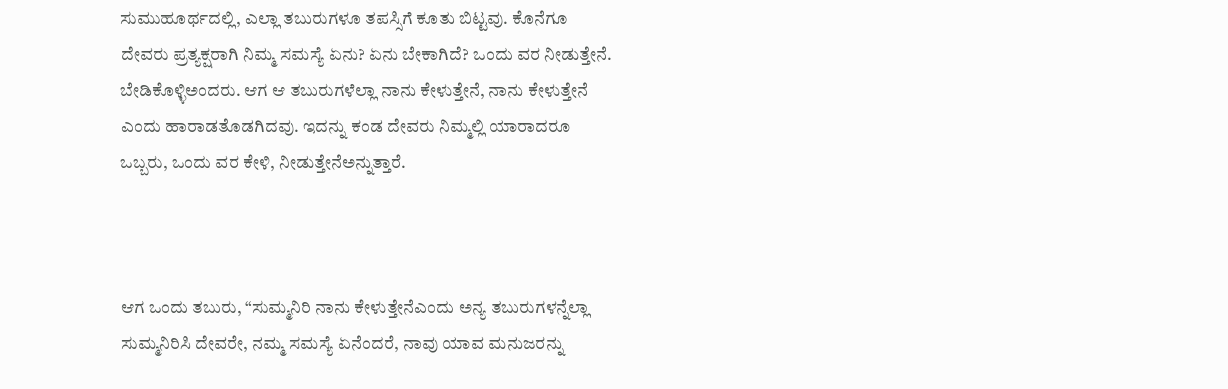ಸುಮುಹೂರ್ಥದಲ್ಲಿ, ಎಲ್ಲಾ ತಬುರುಗಳೂ ತಪಸ್ಸಿಗೆ ಕೂತು ಬಿಟ್ಟವು. ಕೊನೆಗೂ ದೇವರು ಪ್ರತ್ಯಕ್ಷರಾಗಿ ನಿಮ್ಮ ಸಮಸ್ಯೆ ಏನು? ಏನು ಬೇಕಾಗಿದೆ? ಒಂದು ವರ ನೀಡುತ್ತೇನೆ. ಬೇಡಿಕೊಳ್ಳಿಅಂದರು. ಆಗ ಆ ತಬುರುಗಳೆಲ್ಲಾ ನಾನು ಕೇಳುತ್ತೇನೆ, ನಾನು ಕೇಳುತ್ತೇನೆ ಎಂದು ಹಾರಾಡತೊಡಗಿದವು. ಇದನ್ನು ಕಂಡ ದೇವರು ನಿಮ್ಮಲ್ಲಿ ಯಾರಾದರೂ ಒಬ್ಬರು, ಒಂದು ವರ ಕೇಳಿ, ನೀಡುತ್ತೇನೆಅನ್ನುತ್ತಾರೆ.



ಆಗ ಒಂದು ತಬುರು, “ಸುಮ್ಮನಿರಿ ನಾನು ಕೇಳುತ್ತೇನೆಎಂದು ಅನ್ಯ ತಬುರುಗಳನ್ನೆಲ್ಲಾ ಸುಮ್ಮನಿರಿಸಿ ದೇವರೇ, ನಮ್ಮ ಸಮಸ್ಯೆ ಏನೆಂದರೆ, ನಾವು ಯಾವ ಮನುಜರನ್ನು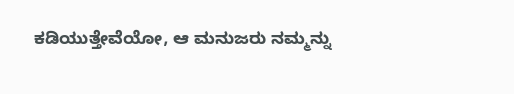ಕಡಿಯುತ್ತೇವೆಯೋ, ಆ ಮನುಜರು ನಮ್ಮನ್ನು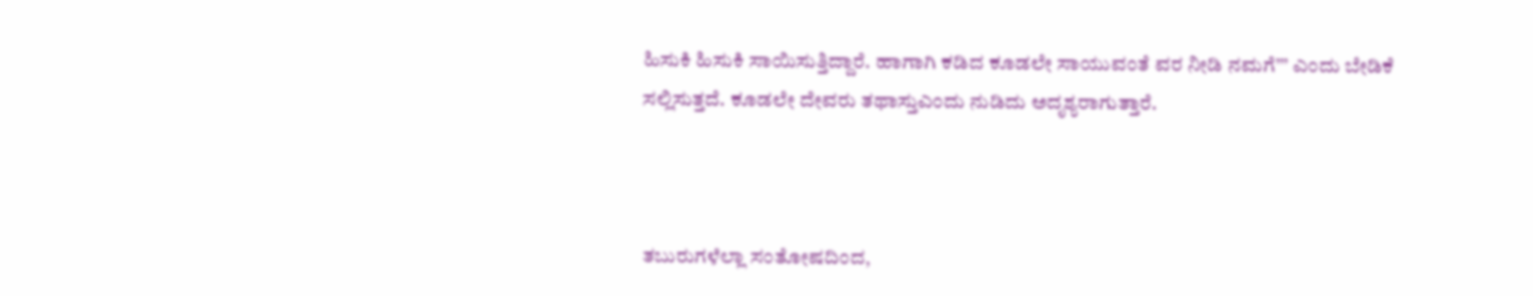ಹಿಸುಕಿ ಹಿಸುಕಿ ಸಾಯಿಸುತ್ತಿದ್ದಾರೆ. ಹಾಗಾಗಿ ಕಡಿದ ಕೂಡಲೇ ಸಾಯುವಂತೆ ವರ ನೀಡಿ ನಮಗೆ’’’ ಎಂದು ಬೇಡಿಕೆ ಸಲ್ಲಿಸುತ್ತದೆ. ಕೂಡಲೇ ದೇವರು ತಥಾಸ್ತುಎಂದು ನುಡಿದು ಅದೃಶ್ಯರಾಗುತ್ತಾರೆ.



ತಬುರುಗಳೆಲ್ಲಾ ಸಂತೋಷದಿಂದ,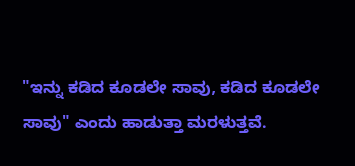"ಇನ್ನು ಕಡಿದ ಕೂಡಲೇ ಸಾವು, ಕಡಿದ ಕೂಡಲೇ ಸಾವು" ಎಂದು ಹಾಡುತ್ತಾ ಮರಳುತ್ತವೆ.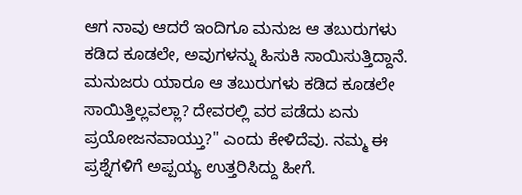ಆಗ ನಾವು ಆದರೆ ಇಂದಿಗೂ ಮನುಜ ಆ ತಬುರುಗಳು ಕಡಿದ ಕೂಡಲೇ, ಅವುಗಳನ್ನು ಹಿಸುಕಿ ಸಾಯಿಸುತ್ತಿದ್ದಾನೆ. ಮನುಜರು ಯಾರೂ ಆ ತಬುರುಗಳು ಕಡಿದ ಕೂಡಲೇ ಸಾಯಿತ್ತಿಲ್ಲವಲ್ಲಾ? ದೇವರಲ್ಲಿ ವರ ಪಡೆದು ಏನು ಪ್ರಯೋಜನವಾಯ್ತು?" ಎಂದು ಕೇಳಿದೆವು. ನಮ್ಮ ಈ ಪ್ರಶ್ನೆಗಳಿಗೆ ಅಪ್ಪಯ್ಯ ಉತ್ತರಿಸಿದ್ದು ಹೀಗೆ.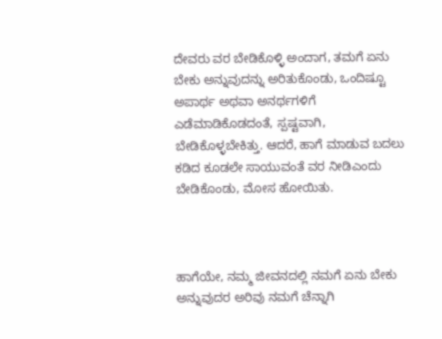ದೇವರು ವರ ಬೇಡಿಕೊಳ್ಳಿ ಅಂದಾಗ, ತಮಗೆ ಏನು ಬೇಕು ಅನ್ನುವುದನ್ನು ಅರಿತುಕೊಂಡು, ಒಂದಿಷ್ಟೂ ಅಪಾರ್ಥ ಅಥವಾ ಅನರ್ಥಗಳಿಗೆ ಎಡೆಮಾಡಿಕೊಡದಂತೆ, ಸ್ಪಷ್ಟವಾಗಿ, ಬೇಡಿಕೊಳ್ಳಬೇಕಿತ್ತು. ಆದರೆ, ಹಾಗೆ ಮಾಡುವ ಬದಲು ಕಡಿದ ಕೂಡಲೇ ಸಾಯುವಂತೆ ವರ ನೀಡಿಎಂದು ಬೇಡಿಕೊಂಡು, ಮೋಸ ಹೋಯಿತು.



ಹಾಗೆಯೇ, ನಮ್ಮ ಜೀವನದಲ್ಲಿ ನಮಗೆ ಏನು ಬೇಕು ಅನ್ನುವುದರ ಅರಿವು ನಮಗೆ ಚೆನ್ನಾಗಿ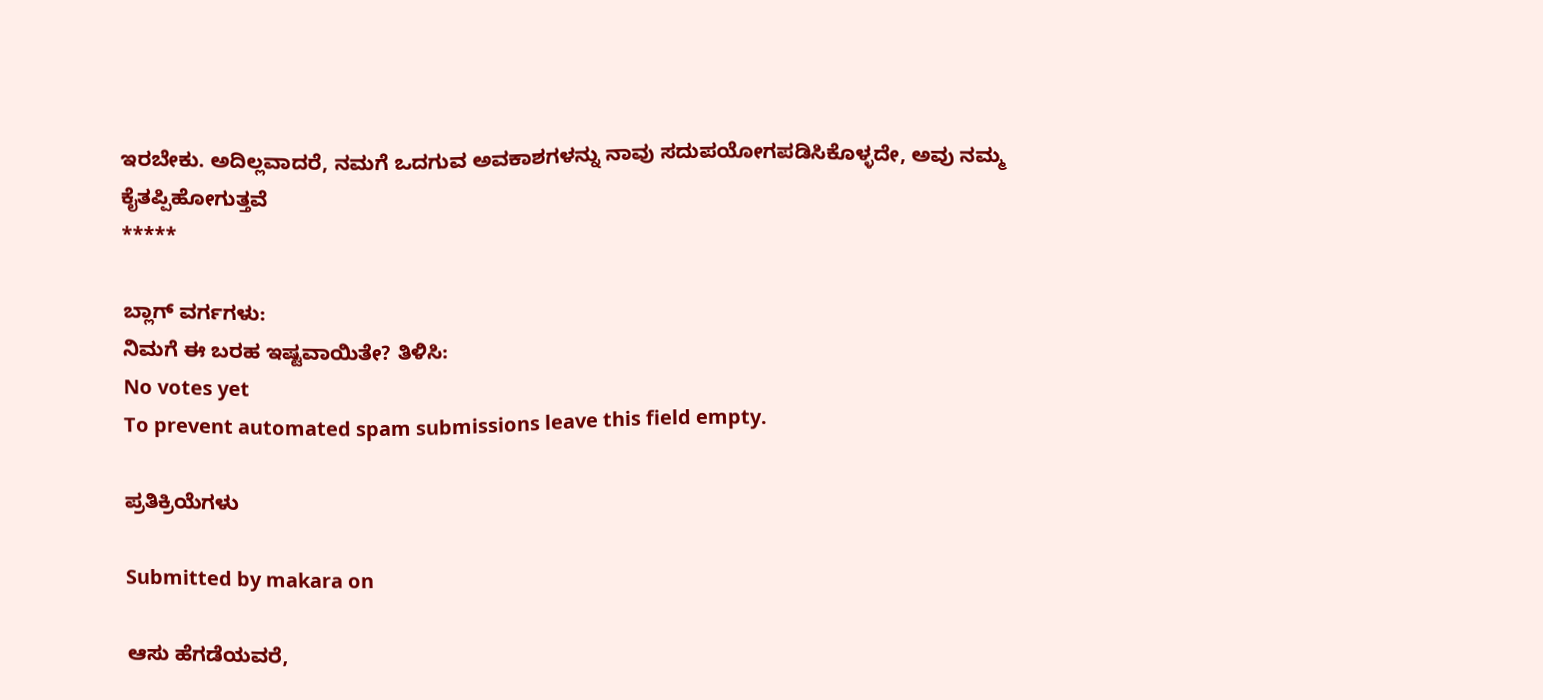ಇರಬೇಕು. ಅದಿಲ್ಲವಾದರೆ, ನಮಗೆ ಒದಗುವ ಅವಕಾಶಗಳನ್ನು ನಾವು ಸದುಪಯೋಗಪಡಿಸಿಕೊಳ್ಳದೇ, ಅವು ನಮ್ಮ ಕೈತಪ್ಪಿಹೋಗುತ್ತವೆ
*****

ಬ್ಲಾಗ್ ವರ್ಗಗಳು:
ನಿಮಗೆ ಈ ಬರಹ ಇಷ್ಟವಾಯಿತೇ? ತಿಳಿಸಿ:
No votes yet
To prevent automated spam submissions leave this field empty.

ಪ್ರತಿಕ್ರಿಯೆಗಳು

Submitted by makara on

ಆಸು ಹೆಗಡೆಯವರೆ,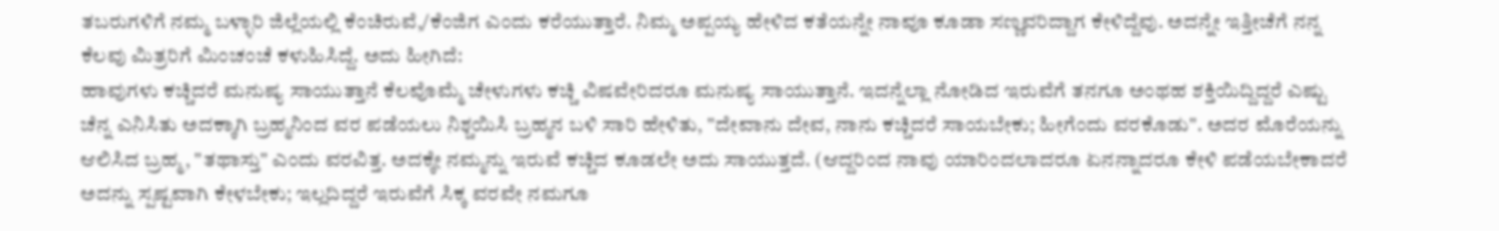ತಬರುಗಳಿಗೆ ನಮ್ಮ ಬಳ್ಳಾರಿ ಜಿಲ್ಲೆಯಲ್ಲಿ ಕೆಂಚಿರುವೆ,/ಕೆಂಜಿಗ ಎಂದು ಕರೆಯುತ್ತಾರೆ. ನಿಮ್ಮ ಅಪ್ಪಯ್ಯ ಹೇಳಿದ ಕತೆಯನ್ನೇ ನಾವೂ ಕೂಡಾ ಸಣ್ಣವರಿದ್ದಾಗ ಕೇಳಿದ್ದೆವು. ಅದನ್ನೇ ಇತ್ತೀಚೆಗೆ ನನ್ನ ಕೆಲವು ಮಿತ್ರರಿಗೆ ಮಿಂಚಂಚೆ ಕಳುಹಿಸಿದ್ದೆ. ಅದು ಹೀಗಿದೆ:
ಹಾವುಗಳು ಕಚ್ಚಿದರೆ ಮನುಷ್ಯ ಸಾಯುತ್ತಾನೆ ಕೆಲವೊಮ್ಮೆ ಚೇಳುಗಳು ಕಚ್ಚಿ ವಿಷವೇರಿದರೂ ಮನುಷ್ಯ ಸಾಯುತ್ತಾನೆ. ಇದನ್ನೆಲ್ಲಾ ನೋಡಿದ ಇರುವೆಗೆ ತನಗೂ ಅಂಥಹ ಶಕ್ತಿಯಿದ್ದಿದ್ದರೆ ಎಷ್ಟು ಚೆನ್ನ ಎನಿಸಿತು ಅದಕ್ಕಾಗಿ ಬ್ರಹ್ಮನಿಂದ ವರ ಪಡೆಯಲು ನಿಶ್ಚಯಿಸಿ ಬ್ರಹ್ಮನ ಬಳಿ ಸಾರಿ ಹೇಳಿತು, "ದೇವಾನು ದೇವ, ನಾನು ಕಚ್ಚಿದರೆ ಸಾಯಬೇಕು; ಹೀಗೆಂದು ವರಕೊಡು". ಅದರ ಮೊರೆಯನ್ನು ಆಲಿಸಿದ ಬ್ರಹ್ಮ, "ತಥಾಸ್ತು" ಎಂದು ವರವಿತ್ತ. ಅದಕ್ಕೇ ನಮ್ಮನ್ನು ಇರುವೆ ಕಚ್ಚಿದ ಕೂಡಲೇ ಅದು ಸಾಯುತ್ತದೆ. (ಆದ್ದರಿಂದ ನಾವು ಯಾರಿಂದಲಾದರೂ ಏನನ್ನಾದರೂ ಕೇಳಿ ಪಡೆಯಬೇಕಾದರೆ ಅದನ್ನು ಸ್ಪಷ್ಟವಾಗಿ ಕೇಳಬೇಕು; ಇಲ್ಲದಿದ್ದರೆ ಇರುವೆಗೆ ಸಿಕ್ಕ ವರವೇ ನಮಗೂ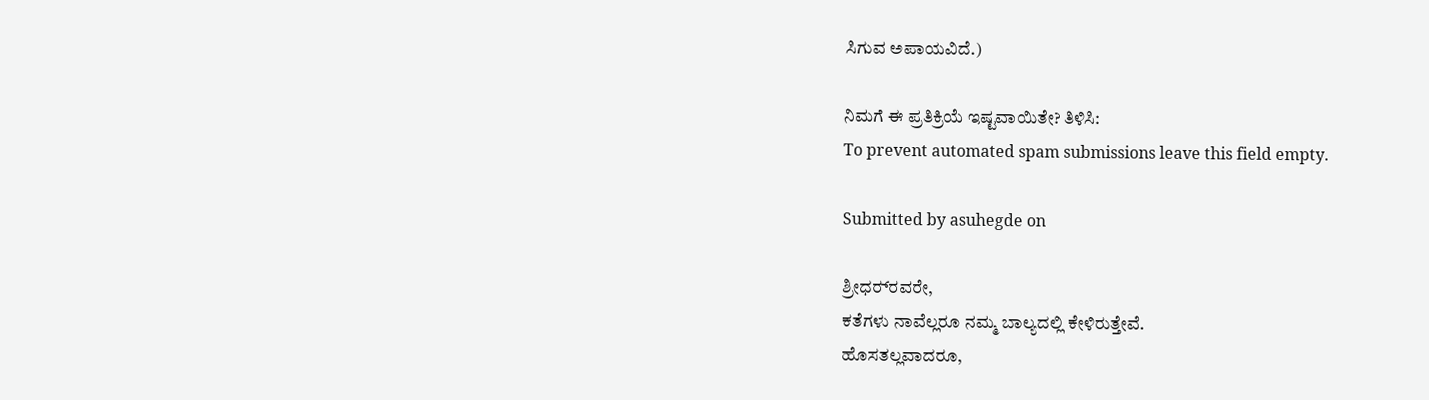ಸಿಗುವ ಅಪಾಯವಿದೆ.)

ನಿಮಗೆ ಈ ಪ್ರತಿಕ್ರಿಯೆ ಇಷ್ಟವಾಯಿತೇ? ತಿಳಿಸಿ:
To prevent automated spam submissions leave this field empty.

Submitted by asuhegde on

ಶ್ರೀಧರ್‍‍ರವರೇ,
ಕತೆಗಳು ನಾವೆಲ್ಲರೂ ನಮ್ಮ ಬಾಲ್ಯದಲ್ಲಿ ಕೇಳಿರುತ್ತೇವೆ.
ಹೊಸತಲ್ಲವಾದರೂ,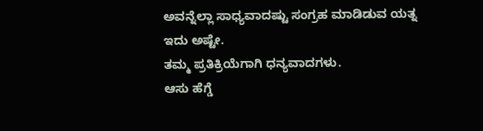ಅವನ್ನೆಲ್ಲಾ ಸಾಧ್ಯವಾದಷ್ಟು ಸಂಗ್ರಹ ಮಾಡಿಡುವ ಯತ್ನ ಇದು ಅಷ್ಟೇ.
ತಮ್ಮ ಪ್ರತಿಕ್ರಿಯೆಗಾಗಿ ಧನ್ಯವಾದಗಳು.
ಆಸು ಹೆಗ್ಡೆ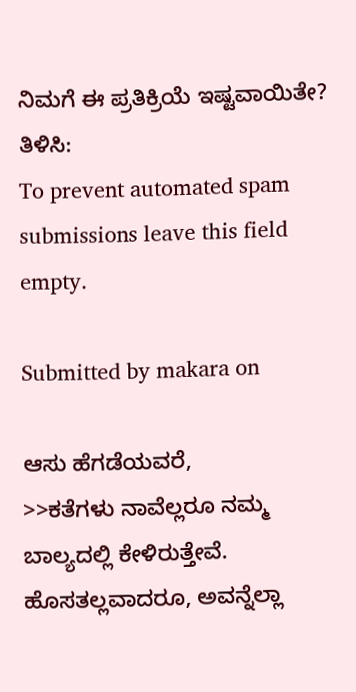ನಿಮಗೆ ಈ ಪ್ರತಿಕ್ರಿಯೆ ಇಷ್ಟವಾಯಿತೇ? ತಿಳಿಸಿ:
To prevent automated spam submissions leave this field empty.

Submitted by makara on

ಆಸು ಹೆಗಡೆಯವರೆ,
>>ಕತೆಗಳು ನಾವೆಲ್ಲರೂ ನಮ್ಮ ಬಾಲ್ಯದಲ್ಲಿ ಕೇಳಿರುತ್ತೇವೆ. ಹೊಸತಲ್ಲವಾದರೂ, ಅವನ್ನೆಲ್ಲಾ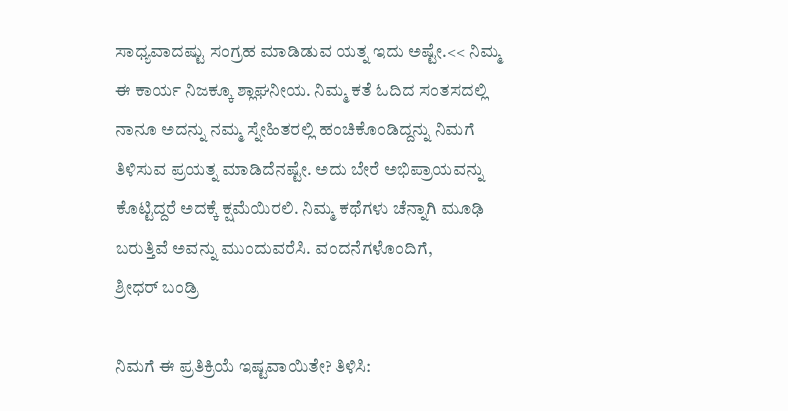ಸಾಧ್ಯವಾದಷ್ಟು ಸಂಗ್ರಹ ಮಾಡಿಡುವ ಯತ್ನ ಇದು ಅಷ್ಟೇ.<< ನಿಮ್ಮ ಈ ಕಾರ್ಯ ನಿಜಕ್ಕೂ ಶ್ಲಾಘನೀಯ. ನಿಮ್ಮ ಕತೆ ಓದಿದ ಸಂತಸದಲ್ಲಿ ನಾನೂ ಅದನ್ನು ನಮ್ಮ ಸ್ನೇಹಿತರಲ್ಲಿ ಹಂಚಿಕೊಂಡಿದ್ದನ್ನು ನಿಮಗೆ ತಿಳಿಸುವ ಪ್ರಯತ್ನ ಮಾಡಿದೆನಷ್ಟೇ. ಅದು ಬೇರೆ ಅಭಿಪ್ರಾಯವನ್ನು ಕೊಟ್ಟಿದ್ದರೆ ಅದಕ್ಕೆ ಕ್ಷಮೆಯಿರಲಿ. ನಿಮ್ಮ ಕಥೆಗಳು ಚೆನ್ನಾಗಿ ಮೂಢಿ ಬರುತ್ತಿವೆ ಅವನ್ನು ಮುಂದುವರೆಸಿ. ವಂದನೆಗಳೊಂದಿಗೆ,
ಶ್ರೀಧರ್ ಬಂಡ್ರಿ

ನಿಮಗೆ ಈ ಪ್ರತಿಕ್ರಿಯೆ ಇಷ್ಟವಾಯಿತೇ? ತಿಳಿಸಿ: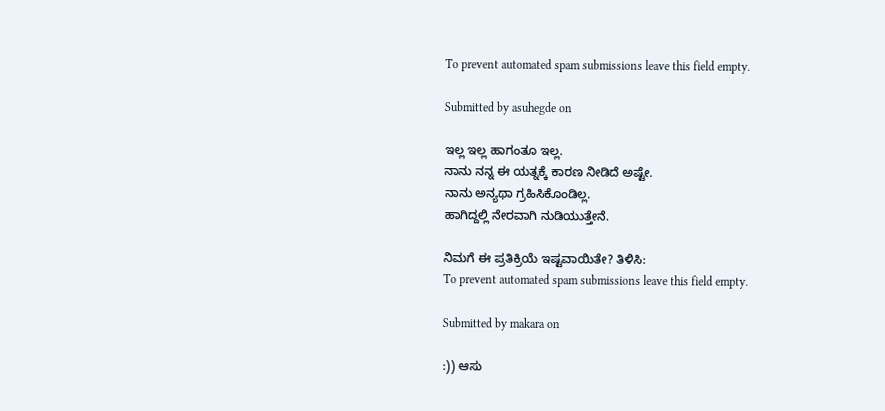To prevent automated spam submissions leave this field empty.

Submitted by asuhegde on

ಇಲ್ಲ ಇಲ್ಲ ಹಾಗಂತೂ ಇಲ್ಲ.
ನಾನು ನನ್ನ ಈ ಯತ್ನಕ್ಕೆ ಕಾರಣ ನೀಡಿದೆ ಅಷ್ಟೇ.
ನಾನು ಅನ್ಯಥಾ ಗ್ರಹಿಸಿಕೊಂಡಿಲ್ಲ.
ಹಾಗಿದ್ದಲ್ಲಿ ನೇರವಾಗಿ ನುಡಿಯುತ್ತೇನೆ.

ನಿಮಗೆ ಈ ಪ್ರತಿಕ್ರಿಯೆ ಇಷ್ಟವಾಯಿತೇ? ತಿಳಿಸಿ:
To prevent automated spam submissions leave this field empty.

Submitted by makara on

:)) ಆಸು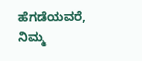ಹೆಗಡೆಯವರೆ, ನಿಮ್ಮ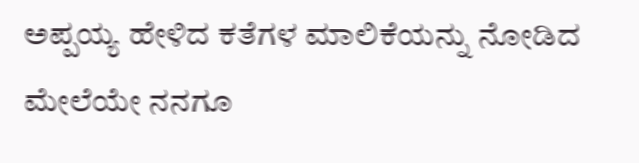ಅಪ್ಪಯ್ಯ ಹೇಳಿದ ಕತೆಗಳ ಮಾಲಿಕೆಯನ್ನು ನೋಡಿದ ಮೇಲೆಯೇ ನನಗೂ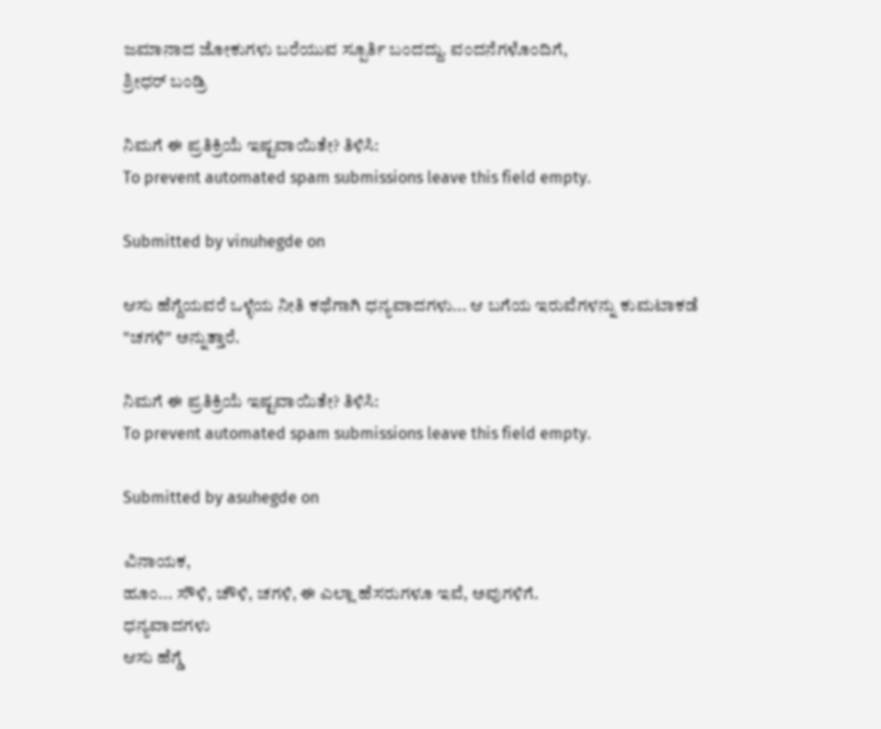ಜಮಾನಾದ ಜೋಕುಗಳು ಬರೆಯುವ ಸ್ಪೂರ್ತಿ ಬಂದದ್ದು. ವಂದನೆಗಳೊಂದಿಗೆ,
ಶ್ರೀಧರ್ ಬಂಡ್ರಿ

ನಿಮಗೆ ಈ ಪ್ರತಿಕ್ರಿಯೆ ಇಷ್ಟವಾಯಿತೇ? ತಿಳಿಸಿ:
To prevent automated spam submissions leave this field empty.

Submitted by vinuhegde on

ಆಸು ಹೆಗ್ದೆಯವರೆ ಒಳ್ಳೆಯ ನೀತಿ ಕ‌ಥೆಗಾಗಿ ಧನ್ಯವಾದಗಳು... ಆ ಬಗೆಯ ಇರುವೆಗಳನ್ನು ಕುಮಟಾಕಡೆ "ಚಗಳಿ" ಅನ್ನುತ್ತಾರೆ.

ನಿಮಗೆ ಈ ಪ್ರತಿಕ್ರಿಯೆ ಇಷ್ಟವಾಯಿತೇ? ತಿಳಿಸಿ:
To prevent automated spam submissions leave this field empty.

Submitted by asuhegde on

ವಿನಾಯಕ,
ಹೂಂ... ಸೌಳಿ, ಚೌಳಿ, ಚಗಳಿ, ಈ ಎಲ್ಲಾ ಹೆಸರುಗಳೂ ಇವೆ, ಅವುಗಳಿಗೆ.
ಧನ್ಯವಾದಗಳು
ಆಸು ಹೆಗ್ಡೆ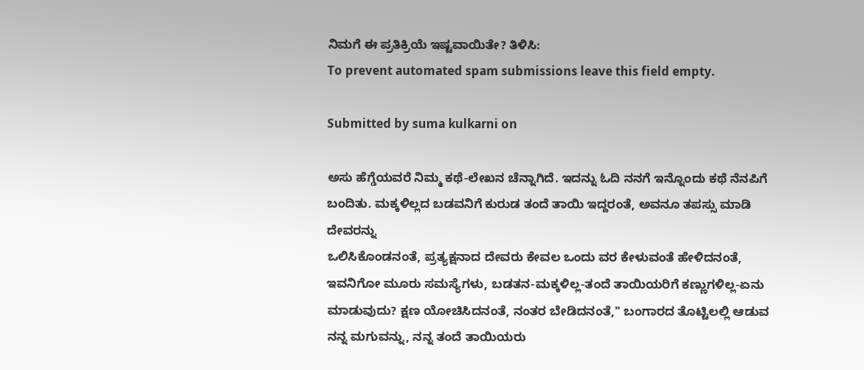ನಿಮಗೆ ಈ ಪ್ರತಿಕ್ರಿಯೆ ಇಷ್ಟವಾಯಿತೇ? ತಿಳಿಸಿ:
To prevent automated spam submissions leave this field empty.

Submitted by suma kulkarni on

ಅಸು ಹೆಗ್ಡೆಯವರೆ ನಿಮ್ಮ ಕಥೆ-ಲೇಖನ ಚೆನ್ನಾಗಿದೆ. ಇದನ್ನು ಓದಿ ನನಗೆ ಇನ್ನೊಂದು ಕಥೆ ನೆನಪಿಗೆ ಬಂದಿತು. ಮಕ್ಕಳಿಲ್ಲದ ಬಡವನಿಗೆ ಕುರುಡ ತಂದೆ ತಾಯಿ ಇದ್ದರಂತೆ, ಅವನೂ ತಪಸ್ಸು ಮಾಡಿ ದೇವರನ್ನು
ಒಲಿಸಿಕೊಂಡನಂತೆ, ಪ್ರತ್ಯಕ್ಷನಾದ ದೇವರು ಕೇವಲ ಒಂದು ವರ ಕೇಳುವಂತೆ ಹೇಳಿದನಂತೆ, ಇವನಿಗೋ ಮೂರು ಸಮಸ್ಯೆಗಳು, ಬಡತನ-ಮಕ್ಕಳಿಲ್ಲ-ತಂದೆ ತಾಯಿಯರಿಗೆ ಕಣ್ಣುಗಳಿಲ್ಲ-ಏನು ಮಾಡುವುದು? ಕ್ಷಣ ಯೋಚಿಸಿದನಂತೆ, ನಂತರ ಬೇಡಿದನಂತೆ," ಬಂಗಾರದ ತೊಟ್ಟಿಲಲ್ಲಿ ಆಡುವ ನನ್ನ ಮಗುವನ್ನು, ನನ್ನ ತಂದೆ ತಾಯಿಯರು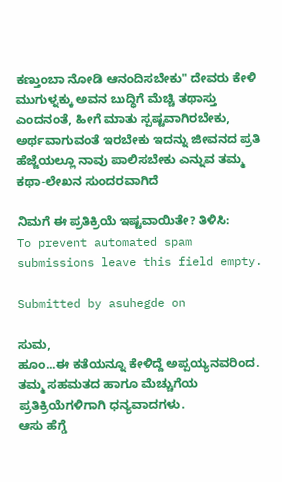ಕಣ್ತುಂಬಾ ನೋಡಿ ಆನಂದಿಸಬೇಕು" ದೇವರು ಕೇಳಿ ಮುಗುಳ್ನಕ್ಕು ಅವನ ಬುದ್ಧಿಗೆ ಮೆಚ್ಚಿ ತಥಾಸ್ತು ಎಂದನಂತೆ, ಹೀಗೆ ಮಾತು ಸ್ಪಷ್ಟವಾಗಿರಬೇಕು, ಅರ್ಥವಾಗುವಂತೆ ಇರಬೇಕು ಇದನ್ನು ಜೀವನದ ಪ್ರತಿ ಹೆಜ್ಜೆಯಲ್ಲೂ ನಾವು ಪಾಲಿಸಬೇಕು ಎನ್ನುವ ತಮ್ಮ ಕಥಾ-ಲೇಖನ ಸುಂದರವಾಗಿದೆ

ನಿಮಗೆ ಈ ಪ್ರತಿಕ್ರಿಯೆ ಇಷ್ಟವಾಯಿತೇ? ತಿಳಿಸಿ:
To prevent automated spam submissions leave this field empty.

Submitted by asuhegde on

ಸುಮ,
ಹೂಂ...ಈ ಕತೆಯನ್ನೂ ಕೇಳಿದ್ದೆ ಅಪ್ಪಯ್ಯನವರಿಂದ.
ತಮ್ಮ ಸಹಮತದ ಹಾಗೂ ಮೆಚ್ಚುಗೆಯ ಪ್ರತಿಕ್ರಿಯೆಗಳಿಗಾಗಿ ಧನ್ಯವಾದಗಳು.
ಆಸು ಹೆಗ್ಡೆ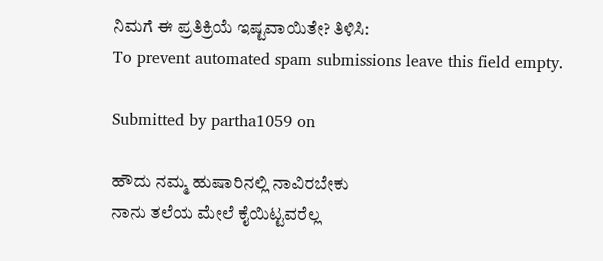ನಿಮಗೆ ಈ ಪ್ರತಿಕ್ರಿಯೆ ಇಷ್ಟವಾಯಿತೇ? ತಿಳಿಸಿ:
To prevent automated spam submissions leave this field empty.

Submitted by partha1059 on

ಹೌದು ನಮ್ಮ ಹುಷಾರಿನಲ್ಲಿ ನಾವಿರಬೇಕು
ನಾನು ತಲೆಯ ಮೇಲೆ ಕೈಯಿಟ್ಟವರೆಲ್ಲ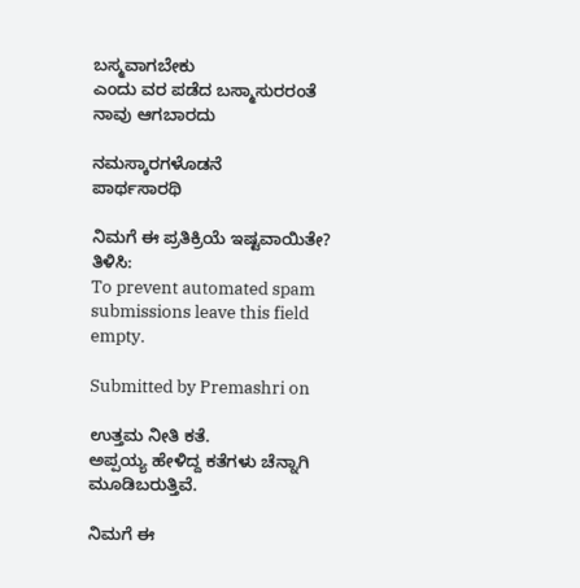ಬಸ್ಮವಾಗಬೇಕು
ಎಂದು ವರ ಪಡೆದ ಬಸ್ಮಾಸುರರಂತೆ ನಾವು ಆಗಬಾರದು

ನಮಸ್ಕಾರಗಳೊಡನೆ
ಪಾರ್ಥಸಾರಥಿ

ನಿಮಗೆ ಈ ಪ್ರತಿಕ್ರಿಯೆ ಇಷ್ಟವಾಯಿತೇ? ತಿಳಿಸಿ:
To prevent automated spam submissions leave this field empty.

Submitted by Premashri on

ಉತ್ತಮ ನೀತಿ ಕತೆ.
ಅಪ್ಪಯ್ಯ ಹೇಳಿದ್ದ ಕತೆಗಳು ಚೆನ್ನಾಗಿ ಮೂಡಿಬರುತ್ತಿವೆ.

ನಿಮಗೆ ಈ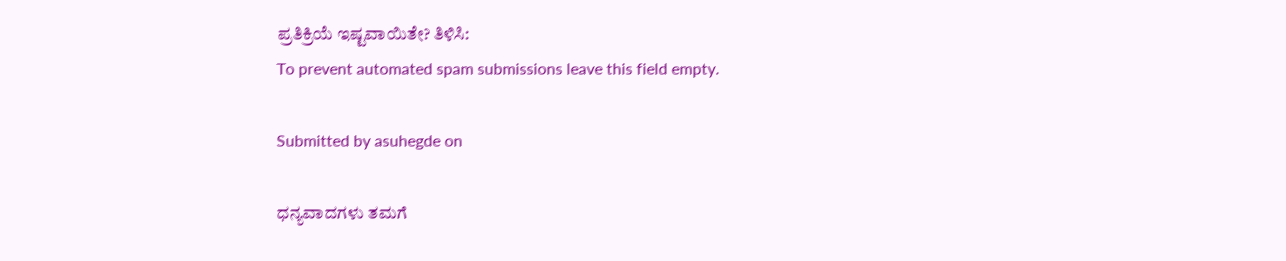ಪ್ರತಿಕ್ರಿಯೆ ಇಷ್ಟವಾಯಿತೇ? ತಿಳಿಸಿ:
To prevent automated spam submissions leave this field empty.

Submitted by asuhegde on

ಧನ್ಯವಾದಗಳು ತಮಗೆ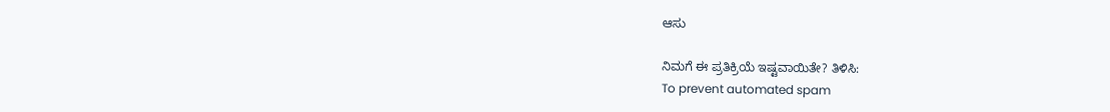ಆಸು

ನಿಮಗೆ ಈ ಪ್ರತಿಕ್ರಿಯೆ ಇಷ್ಟವಾಯಿತೇ? ತಿಳಿಸಿ:
To prevent automated spam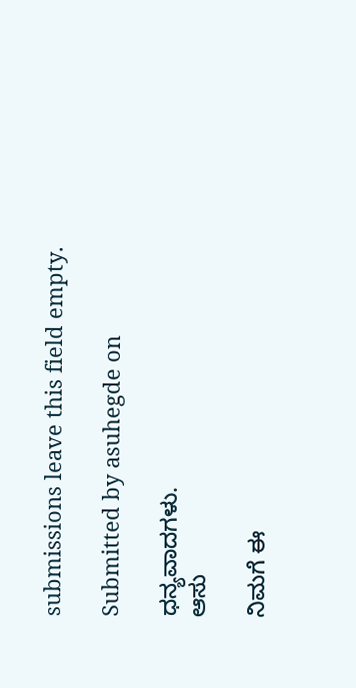submissions leave this field empty.

Submitted by asuhegde on

ಧನ್ಯವಾದಗಳು.
ಆಸು

ನಿಮಗೆ ಈ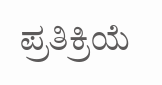ಪ್ರತಿಕ್ರಿಯೆ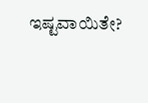ಇಷ್ಟವಾಯಿತೇ?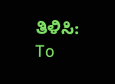ತಿಳಿಸಿ:
To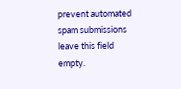prevent automated spam submissions leave this field empty.